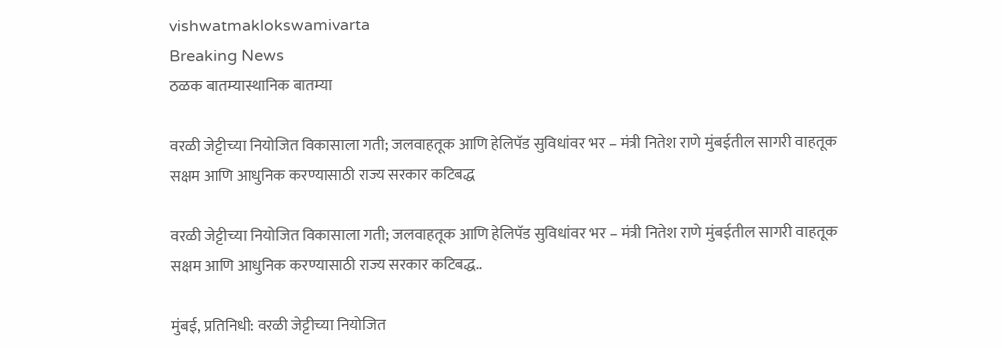vishwatmaklokswamivarta
Breaking News
ठळक बातम्यास्थानिक बातम्या

वरळी जेट्टीच्या नियोजित विकासाला गती; जलवाहतूक आणि हेलिपॅड सुविधांवर भर – मंत्री नितेश राणे मुंबईतील सागरी वाहतूक सक्षम आणि आधुनिक करण्यासाठी राज्य सरकार कटिबद्ध

वरळी जेट्टीच्या नियोजित विकासाला गती; जलवाहतूक आणि हेलिपॅड सुविधांवर भर – मंत्री नितेश राणे मुंबईतील सागरी वाहतूक सक्षम आणि आधुनिक करण्यासाठी राज्य सरकार कटिबद्ध..

मुंबई, प्रतिनिधी: वरळी जेट्टीच्या नियोजित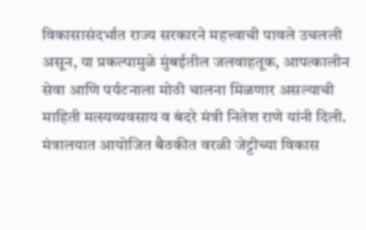विकासासंदर्भात राज्य सरकारने महत्त्वाची पावले उचलली असून, या प्रकल्पामुळे मुंबईतील जलवाहतूक, आपत्कालीन सेवा आणि पर्यटनाला मोठी चालना मिळणार असल्याची माहिती मत्स्यव्यवसाय व बंदरे मंत्री नितेश राणे यांनी दिली. मंत्रालयात आयोजित बैठकीत वरळी जेट्टीच्या विकास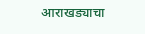आराखड्याचा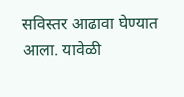सविस्तर आढावा घेण्यात आला. यावेळी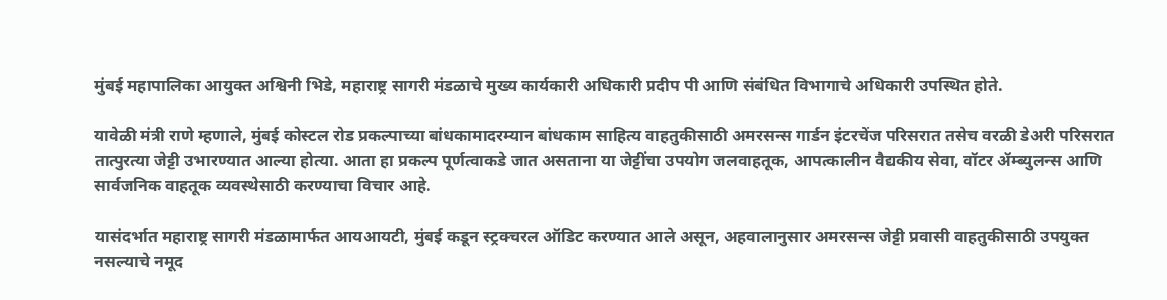मुंबई महापालिका आयुक्त अश्विनी भिडे, महाराष्ट्र सागरी मंडळाचे मुख्य कार्यकारी अधिकारी प्रदीप पी आणि संबंधित विभागाचे अधिकारी उपस्थित होते.

यावेळी मंत्री राणे म्हणाले, मुंबई कोस्टल रोड प्रकल्पाच्या बांधकामादरम्यान बांधकाम साहित्य वाहतुकीसाठी अमरसन्स गार्डन इंटरचेंज परिसरात तसेच वरळी डेअरी परिसरात तात्पुरत्या जेट्टी उभारण्यात आल्या होत्या. आता हा प्रकल्प पूर्णत्वाकडे जात असताना या जेट्टींचा उपयोग जलवाहतूक, आपत्कालीन वैद्यकीय सेवा, वॉटर ॲम्ब्युलन्स आणि सार्वजनिक वाहतूक व्यवस्थेसाठी करण्याचा विचार आहे.

यासंदर्भात महाराष्ट्र सागरी मंडळामार्फत आयआयटी, मुंबई कडून स्ट्रक्चरल ऑडिट करण्यात आले असून, अहवालानुसार अमरसन्स जेट्टी प्रवासी वाहतुकीसाठी उपयुक्त नसल्याचे नमूद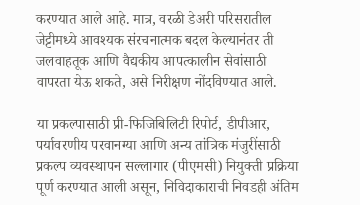करण्यात आले आहे. मात्र, वरळी डेअरी परिसरातील जेट्टीमध्ये आवश्यक संरचनात्मक बदल केल्यानंतर ती जलवाहतूक आणि वैद्यकीय आपत्कालीन सेवांसाठी वापरता येऊ शकते, असे निरीक्षण नोंदविण्यात आले.

या प्रकल्पासाठी प्री-फिजिबिलिटी रिपोर्ट, डीपीआर, पर्यावरणीय परवानग्या आणि अन्य तांत्रिक मंजुरींसाठी प्रकल्प व्यवस्थापन सल्लागार (पीएमसी) नियुक्ती प्रक्रिया पूर्ण करण्यात आली असून, निविदाकाराची निवडही अंतिम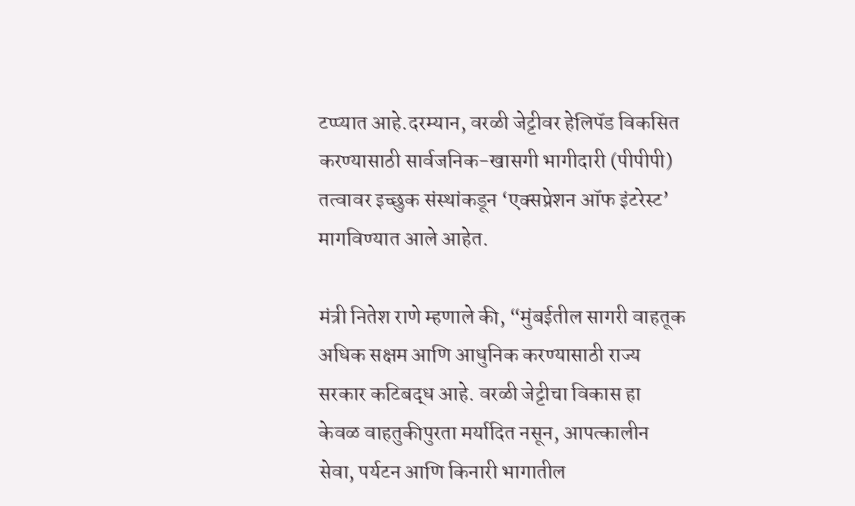टप्प्यात आहे.दरम्यान, वरळी जेट्टीवर हेलिपॅड विकसित करण्यासाठी सार्वजनिक-खासगी भागीदारी (पीपीपी) तत्वावर इच्छुक संस्थांकडून ‘एक्सप्रेशन ऑफ इंटरेस्ट’ मागविण्यात आले आहेत.

मंत्री नितेश राणे म्हणाले की, “मुंबईतील सागरी वाहतूक अधिक सक्षम आणि आधुनिक करण्यासाठी राज्य सरकार कटिबद्ध आहे. वरळी जेट्टीचा विकास हा केवळ वाहतुकीपुरता मर्यादित नसून, आपत्कालीन सेवा, पर्यटन आणि किनारी भागातील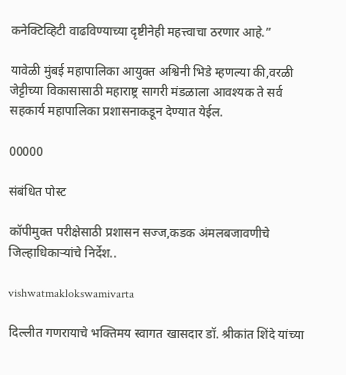कनेक्टिव्हिटी वाढविण्याच्या दृष्टीनेही महत्त्वाचा ठरणार आहे.”

यावेळी मुंबई महापालिका आयुक्त अश्विनी भिडे म्हणल्या की,वरळी जेट्टीच्या विकासासाठी महाराष्ट्र सागरी मंडळाला आवश्यक ते सर्व सहकार्य महापालिका प्रशासनाकडून देण्यात येईल.

00000

संबंधित पोस्ट

कॉपीमुक्त परीक्षेसाठी प्रशासन सज्ज,कडक अंमलबजावणीचे जिल्हाधिकाऱ्यांचे निर्देश..

vishwatmaklokswamivarta

दिल्लीत गणरायाचे भक्तिमय स्वागत खासदार डॉ. श्रीकांत शिंदे यांच्या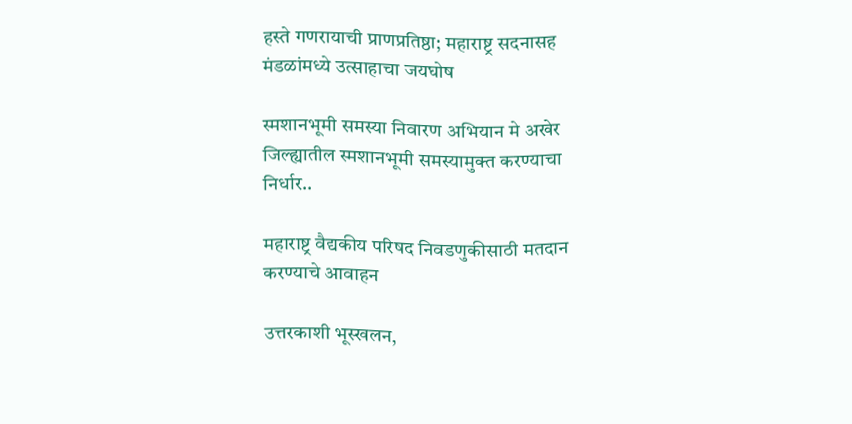हस्ते गणरायाची प्राणप्रतिष्ठा; महाराष्ट्र सदनासह मंडळांमध्ये उत्साहाचा जयघोष

स्मशानभूमी समस्या निवारण अभियान मे अखेर जिल्ह्यातील स्मशानभूमी समस्यामुक्त करण्याचा निर्धार..

महाराष्ट्र वैद्यकीय परिषद निवडणुकीसाठी मतदान करण्याचे आवाहन

उत्तरकाशी भूस्खलन,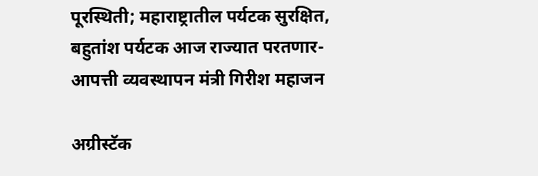पूरस्थिती; महाराष्ट्रातील पर्यटक सुरक्षित, बहुतांश पर्यटक आज राज्यात परतणार-आपत्ती व्यवस्थापन मंत्री गिरीश महाजन

अग्रीस्टॅक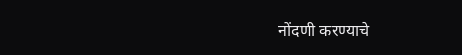नोंदणी करण्याचे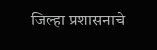जिल्हा प्रशासनाचे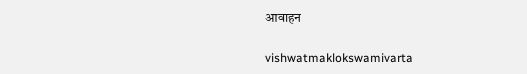आवाहन

vishwatmaklokswamivarta